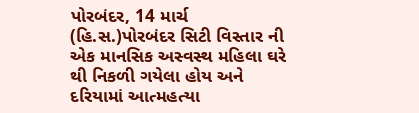પોરબંદર, 14 માર્ચ (હિ.સ.)પોરબંદર સિટી વિસ્તાર ની એક માનસિક અસ્વસ્થ મહિલા ઘરે થી નિકળી ગયેલા હોય અને દરિયામાં આત્મહત્યા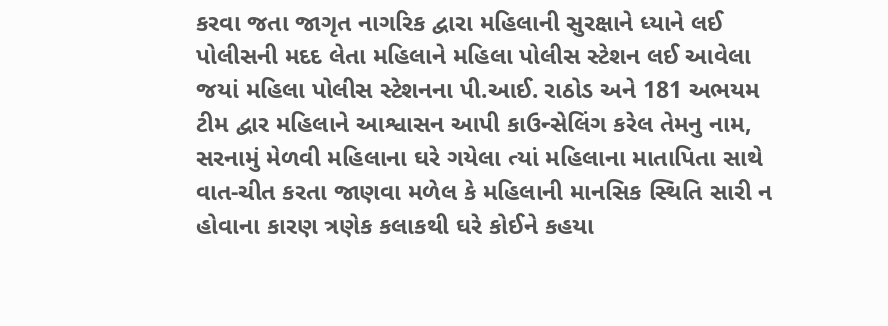કરવા જતા જાગૃત નાગરિક દ્વારા મહિલાની સુરક્ષાને ધ્યાને લઈ પોલીસની મદદ લેતા મહિલાને મહિલા પોલીસ સ્ટેશન લઈ આવેલા જયાં મહિલા પોલીસ સ્ટેશનના પી.આઈ. રાઠોડ અને 181 અભયમ ટીમ દ્વાર મહિલાને આશ્વાસન આપી કાઉન્સેલિંગ કરેલ તેમનુ નામ, સરનામું મેળવી મહિલાના ઘરે ગયેલા ત્યાં મહિલાના માતાપિતા સાથે વાત-ચીત કરતા જાણવા મળેલ કે મહિલાની માનસિક સ્થિતિ સારી ન હોવાના કારણ ત્રણેક કલાકથી ઘરે કોઈને કહયા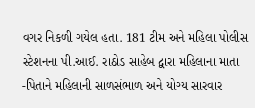વગર નિકળી ગયેલ હતા. 181 ટીમ અને મહિલા પોલીસ સ્ટેશનના પી.આઈ. રાઠોડ સાહેબ દ્વારા મહિલાના માતા -પિતાને મહિલાની સાળસંભાળ અને યોગ્ય સારવાર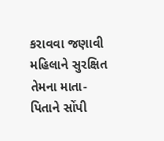કરાવવા જણાવી મહિલાને સુરક્ષિત તેમના માતા-પિતાને સોંપી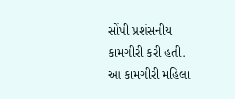સોંપી પ્રશંસનીય કામગીરી કરી હતી.
આ કામગીરી મહિલા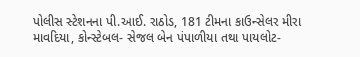પોલીસ સ્ટેશનના પી.આઈ. રાઠોડ, 181 ટીમના કાઉન્સેલર મીરા માવદિયા, કોન્સ્ટેબલ- સેજલ બેન પંપાળીયા તથા પાયલોટ-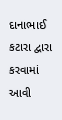દાનાભાઈ કટારા દ્વારા કરવામાં આવી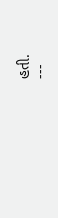હતી.
---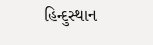હિન્દુસ્થાન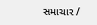સમાચાર /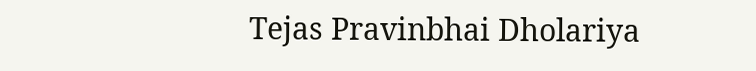Tejas Pravinbhai Dholariya